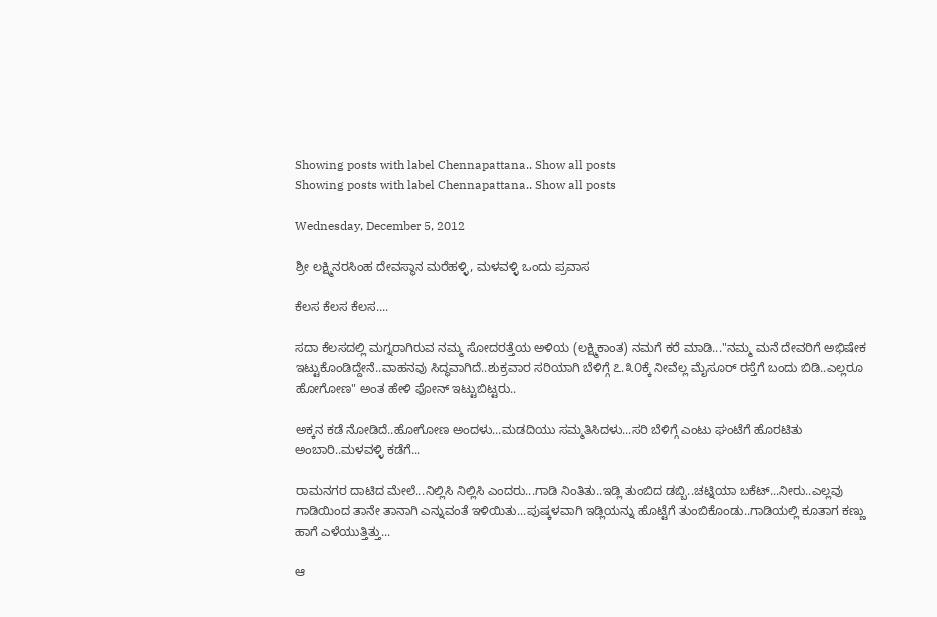Showing posts with label Chennapattana.. Show all posts
Showing posts with label Chennapattana.. Show all posts

Wednesday, December 5, 2012

ಶ್ರೀ ಲಕ್ಷ್ಮಿನರಸಿಂಹ ದೇವಸ್ಥಾನ ಮರೆಹಳ್ಳಿ, ಮಳವಳ್ಳಿ ಒಂದು ಪ್ರವಾಸ

ಕೆಲಸ ಕೆಲಸ ಕೆಲಸ....

ಸದಾ ಕೆಲಸದಲ್ಲಿ ಮಗ್ನರಾಗಿರುವ ನಮ್ಮ ಸೋದರತ್ತೆಯ ಅಳಿಯ (ಲಕ್ಷ್ಮಿಕಾಂತ) ನಮಗೆ ಕರೆ ಮಾಡಿ..."ನಮ್ಮ ಮನೆ ದೇವರಿಗೆ ಅಭಿಷೇಕ ಇಟ್ಟುಕೊಂಡಿದ್ದೇನೆ..ವಾಹನವು ಸಿದ್ಧವಾಗಿದೆ..ಶುಕ್ರವಾರ ಸರಿಯಾಗಿ ಬೆಳಿಗ್ಗೆ ೭.೩೦ಕ್ಕೆ ನೀವೆಲ್ಲ ಮೈಸೂರ್ ರಸ್ತೆಗೆ ಬಂದು ಬಿಡಿ..ಎಲ್ಲರೂ ಹೋಗೋಣ" ಅಂತ ಹೇಳಿ ಫೋನ್ ಇಟ್ಟುಬಿಟ್ಟರು..

ಅಕ್ಕನ ಕಡೆ ನೋಡಿದೆ..ಹೋಗೋಣ ಅಂದಳು...ಮಡದಿಯು ಸಮ್ಮತಿಸಿದಳು...ಸರಿ ಬೆಳಿಗ್ಗೆ ಎಂಟು ಘಂಟೆಗೆ ಹೊರಟಿತು ಅಂಬಾರಿ..ಮಳವಳ್ಳಿ ಕಡೆಗೆ...

ರಾಮನಗರ ದಾಟಿದ ಮೇಲೆ...ನಿಲ್ಲಿಸಿ ನಿಲ್ಲಿಸಿ ಎಂದರು...ಗಾಡಿ ನಿಂತಿತು..ಇಡ್ಲಿ ತುಂಬಿದ ಡಬ್ಬಿ..ಚಟ್ನಿಯಾ ಬಕೆಟ್...ನೀರು..ಎಲ್ಲವು ಗಾಡಿಯಿಂದ ತಾನೇ ತಾನಾಗಿ ಎನ್ನುವಂತೆ ಇಳಿಯಿತು...ಪುಷ್ಕಳವಾಗಿ ಇಡ್ಲಿಯನ್ನು ಹೊಟ್ಟೆಗೆ ತುಂಬಿಕೊಂಡು..ಗಾಡಿಯಲ್ಲಿ ಕೂತಾಗ ಕಣ್ಣು ಹಾಗೆ ಎಳೆಯುತ್ತಿತ್ತು...

ಆ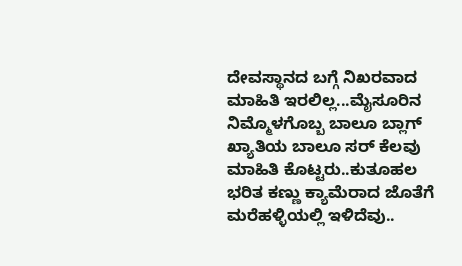ದೇವಸ್ಥಾನದ ಬಗ್ಗೆ ನಿಖರವಾದ ಮಾಹಿತಿ ಇರಲಿಲ್ಲ...ಮೈಸೂರಿನ ನಿಮ್ಮೊಳಗೊಬ್ಬ ಬಾಲೂ ಬ್ಲಾಗ್ ಖ್ಯಾತಿಯ ಬಾಲೂ ಸರ್ ಕೆಲವು ಮಾಹಿತಿ ಕೊಟ್ಟರು..ಕುತೂಹಲ ಭರಿತ ಕಣ್ಣು ಕ್ಯಾಮೆರಾದ ಜೊತೆಗೆ ಮರೆಹಳ್ಳಿಯಲ್ಲಿ ಇಳಿದೆವು..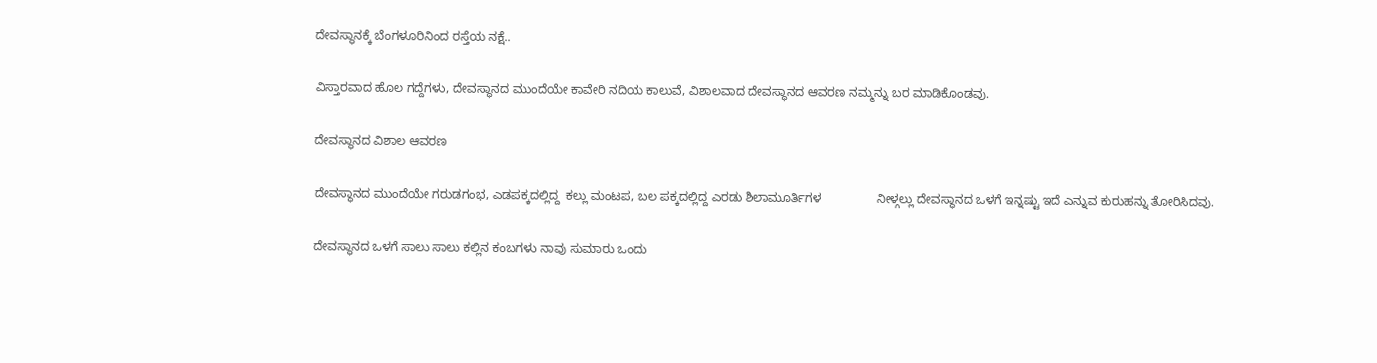ದೇವಸ್ಥಾನಕ್ಕೆ ಬೆಂಗಳೂರಿನಿಂದ ರಸ್ತೆಯ ನಕ್ಷೆ..

ವಿಸ್ತಾರವಾದ ಹೊಲ ಗದ್ದೆಗಳು, ದೇವಸ್ಥಾನದ ಮುಂದೆಯೇ ಕಾವೇರಿ ನದಿಯ ಕಾಲುವೆ, ವಿಶಾಲವಾದ ದೇವಸ್ಥಾನದ ಆವರಣ ನಮ್ಮನ್ನು ಬರ ಮಾಡಿಕೊಂಡವು.

ದೇವಸ್ಥಾನದ ವಿಶಾಲ ಆವರಣ

ದೇವಸ್ಥಾನದ ಮುಂದೆಯೇ ಗರುಡಗಂಭ, ಎಡಪಕ್ಕದಲ್ಲಿದ್ದ  ಕಲ್ಲು ಮಂಟಪ, ಬಲ ಪಕ್ಕದಲ್ಲಿದ್ದ ಎರಡು ಶಿಲಾಮೂರ್ತಿಗಳ                ನೀಳ್ಗಲ್ಲು ದೇವಸ್ಥಾನದ ಒಳಗೆ ಇನ್ನಷ್ಟು ಇದೆ ಎನ್ನುವ ಕುರುಹನ್ನು ತೋರಿಸಿದವು.

ದೇವಸ್ಥಾನದ ಒಳಗೆ ಸಾಲು ಸಾಲು ಕಲ್ಲಿನ ಕಂಬಗಳು ನಾವು ಸುಮಾರು ಒಂದು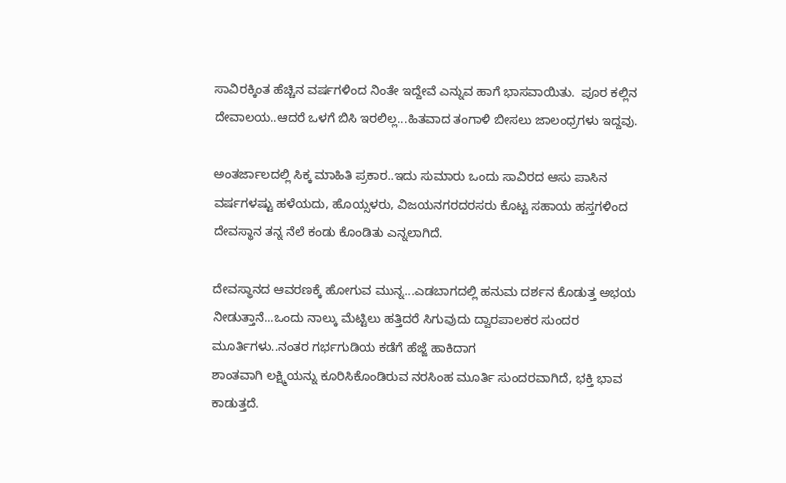ಸಾವಿರಕ್ಕಿಂತ ಹೆಚ್ಚಿನ ವರ್ಷಗಳಿಂದ ನಿಂತೇ ಇದ್ದೇವೆ ಎನ್ನುವ ಹಾಗೆ ಭಾಸವಾಯಿತು.  ಪೂರ ಕಲ್ಲಿನ ದೇವಾಲಯ..ಆದರೆ ಒಳಗೆ ಬಿಸಿ ಇರಲಿಲ್ಲ...ಹಿತವಾದ ತಂಗಾಳಿ ಬೀಸಲು ಜಾಲಂಧ್ರಗಳು ಇದ್ದವು.

ಅಂತರ್ಜಾಲದಲ್ಲಿ ಸಿಕ್ಕ ಮಾಹಿತಿ ಪ್ರಕಾರ..ಇದು ಸುಮಾರು ಒಂದು ಸಾವಿರದ ಆಸು ಪಾಸಿನ ವರ್ಷಗಳಷ್ಟು ಹಳೆಯದು, ಹೊಯ್ಸಳರು, ವಿಜಯನಗರದರಸರು ಕೊಟ್ಟ ಸಹಾಯ ಹಸ್ತಗಳಿಂದ ದೇವಸ್ಥಾನ ತನ್ನ ನೆಲೆ ಕಂಡು ಕೊಂಡಿತು ಎನ್ನಲಾಗಿದೆ.

ದೇವಸ್ಥಾನದ ಆವರಣಕ್ಕೆ ಹೋಗುವ ಮುನ್ನ...ಎಡಬಾಗದಲ್ಲಿ ಹನುಮ ದರ್ಶನ ಕೊಡುತ್ತ ಅಭಯ ನೀಡುತ್ತಾನೆ...ಒಂದು ನಾಲ್ಕು ಮೆಟ್ಟಿಲು ಹತ್ತಿದರೆ ಸಿಗುವುದು ದ್ವಾರಪಾಲಕರ ಸುಂದರ ಮೂರ್ತಿಗಳು..ನಂತರ ಗರ್ಭಗುಡಿಯ ಕಡೆಗೆ ಹೆಜ್ಜೆ ಹಾಕಿದಾಗ
ಶಾಂತವಾಗಿ ಲಕ್ಷ್ಮಿಯನ್ನು ಕೂರಿಸಿಕೊಂಡಿರುವ ನರಸಿಂಹ ಮೂರ್ತಿ ಸುಂದರವಾಗಿದೆ, ಭಕ್ತಿ ಭಾವ ಕಾಡುತ್ತದೆ.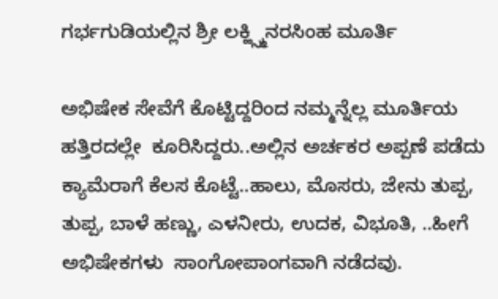ಗರ್ಭಗುಡಿಯಲ್ಲಿನ ಶ್ರೀ ಲಕ್ಹ್ಸ್ಮಿನರಸಿಂಹ ಮೂರ್ತಿ

ಅಭಿಷೇಕ ಸೇವೆಗೆ ಕೊಟ್ಟಿದ್ದರಿಂದ ನಮ್ಮನ್ನೆಲ್ಲ ಮೂರ್ತಿಯ ಹತ್ತಿರದಲ್ಲೇ  ಕೂರಿಸಿದ್ದರು..ಅಲ್ಲಿನ ಅರ್ಚಕರ ಅಪ್ಪಣೆ ಪಡೆದು ಕ್ಯಾಮೆರಾಗೆ ಕೆಲಸ ಕೊಟ್ಟೆ..ಹಾಲು, ಮೊಸರು, ಜೇನು ತುಪ್ಪ, ತುಪ್ಪ, ಬಾಳೆ ಹಣ್ಣು, ಎಳನೀರು, ಉದಕ, ವಿಭೂತಿ, ..ಹೀಗೆ ಅಭಿಷೇಕಗಳು  ಸಾಂಗೋಪಾಂಗವಾಗಿ ನಡೆದವು.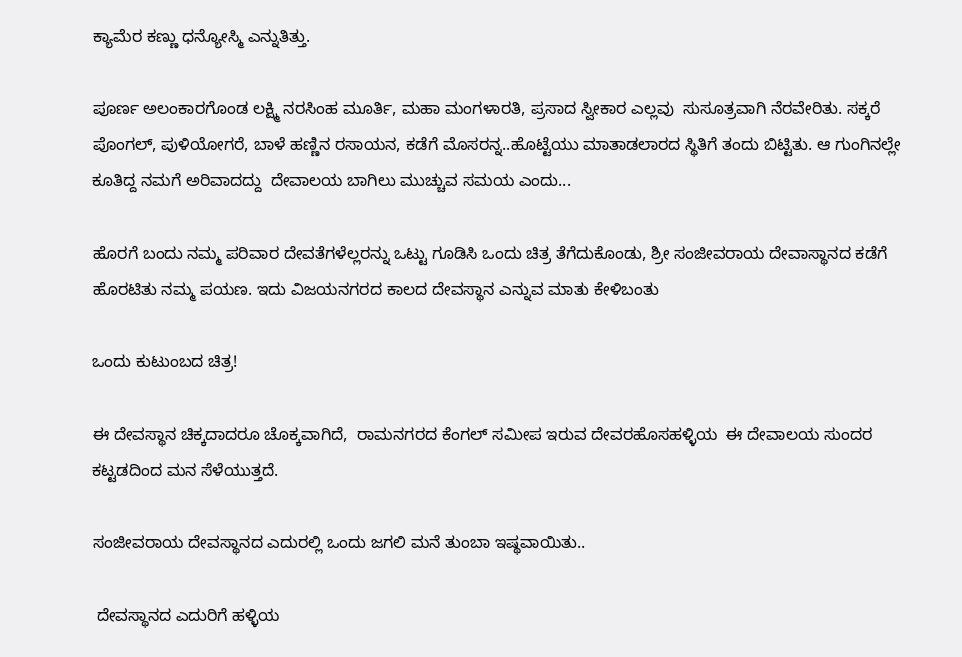ಕ್ಯಾಮೆರ ಕಣ್ಣು ಧನ್ಯೋಸ್ಮಿ ಎನ್ನುತಿತ್ತು.

ಪೂರ್ಣ ಅಲಂಕಾರಗೊಂಡ ಲಕ್ಷ್ಮಿ ನರಸಿಂಹ ಮೂರ್ತಿ, ಮಹಾ ಮಂಗಳಾರತಿ, ಪ್ರಸಾದ ಸ್ವೀಕಾರ ಎಲ್ಲವು  ಸುಸೂತ್ರವಾಗಿ ನೆರವೇರಿತು. ಸಕ್ಕರೆ ಪೊಂಗಲ್, ಪುಳಿಯೋಗರೆ, ಬಾಳೆ ಹಣ್ಣಿನ ರಸಾಯನ, ಕಡೆಗೆ ಮೊಸರನ್ನ..ಹೊಟ್ಟೆಯು ಮಾತಾಡಲಾರದ ಸ್ಥಿತಿಗೆ ತಂದು ಬಿಟ್ಟಿತು. ಆ ಗುಂಗಿನಲ್ಲೇ ಕೂತಿದ್ದ ನಮಗೆ ಅರಿವಾದದ್ದು  ದೇವಾಲಯ ಬಾಗಿಲು ಮುಚ್ಚುವ ಸಮಯ ಎಂದು...

ಹೊರಗೆ ಬಂದು ನಮ್ಮ ಪರಿವಾರ ದೇವತೆಗಳೆಲ್ಲರನ್ನು ಒಟ್ಟು ಗೂಡಿಸಿ ಒಂದು ಚಿತ್ರ ತೆಗೆದುಕೊಂಡು, ಶ್ರೀ ಸಂಜೀವರಾಯ ದೇವಾಸ್ಥಾನದ ಕಡೆಗೆ ಹೊರಟಿತು ನಮ್ಮ ಪಯಣ. ಇದು ವಿಜಯನಗರದ ಕಾಲದ ದೇವಸ್ಥಾನ ಎನ್ನುವ ಮಾತು ಕೇಳಿಬಂತು

ಒಂದು ಕುಟುಂಬದ ಚಿತ್ರ!

ಈ ದೇವಸ್ಥಾನ ಚಿಕ್ಕದಾದರೂ ಚೊಕ್ಕವಾಗಿದೆ,  ರಾಮನಗರದ ಕೆಂಗಲ್ ಸಮೀಪ ಇರುವ ದೇವರಹೊಸಹಳ್ಳಿಯ  ಈ ದೇವಾಲಯ ಸುಂದರ ಕಟ್ಟಡದಿಂದ ಮನ ಸೆಳೆಯುತ್ತದೆ.

ಸಂಜೀವರಾಯ ದೇವಸ್ಥಾನದ ಎದುರಲ್ಲಿ ಒಂದು ಜಗಲಿ ಮನೆ ತುಂಬಾ ಇಷ್ಥವಾಯಿತು..

 ದೇವಸ್ಥಾನದ ಎದುರಿಗೆ ಹಳ್ಳಿಯ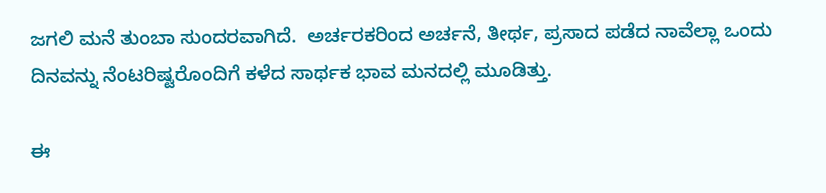ಜಗಲಿ ಮನೆ ತುಂಬಾ ಸುಂದರವಾಗಿದೆ.  ಅರ್ಚರಕರಿಂದ ಅರ್ಚನೆ, ತೀರ್ಥ, ಪ್ರಸಾದ ಪಡೆದ ನಾವೆಲ್ಲಾ ಒಂದು ದಿನವನ್ನು ನೆಂಟರಿಷ್ಟರೊಂದಿಗೆ ಕಳೆದ ಸಾರ್ಥಕ ಭಾವ ಮನದಲ್ಲಿ ಮೂಡಿತ್ತು.

ಈ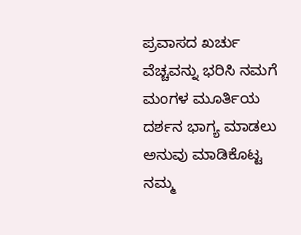ಪ್ರವಾಸದ ಖರ್ಚು ವೆಚ್ಚವನ್ನು ಭರಿಸಿ ನಮಗೆ ಮಂಗಳ ಮೂರ್ತಿಯ ದರ್ಶನ ಭಾಗ್ಯ ಮಾಡಲು ಅನುವು ಮಾಡಿಕೊಟ್ಟ ನಮ್ಮ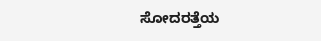ಸೋದರತ್ತೆಯ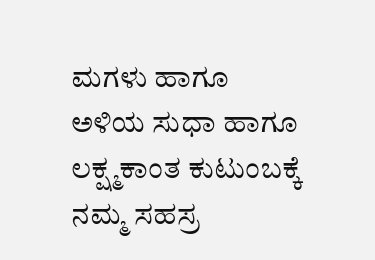ಮಗಳು ಹಾಗೂ ಅಳಿಯ ಸುಧಾ ಹಾಗೂ ಲಕ್ಷ್ಮಕಾಂತ ಕುಟುಂಬಕ್ಕೆ ನಮ್ಮ ಸಹಸ್ರ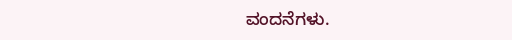ವಂದನೆಗಳು.